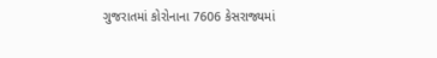ગુજરાતમાં કોરોનાના 7606 કેસરાજ્યમાં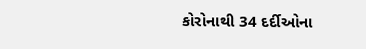કોરોનાથી 34 દર્દીઓના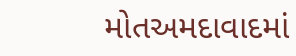મોતઅમદાવાદમાં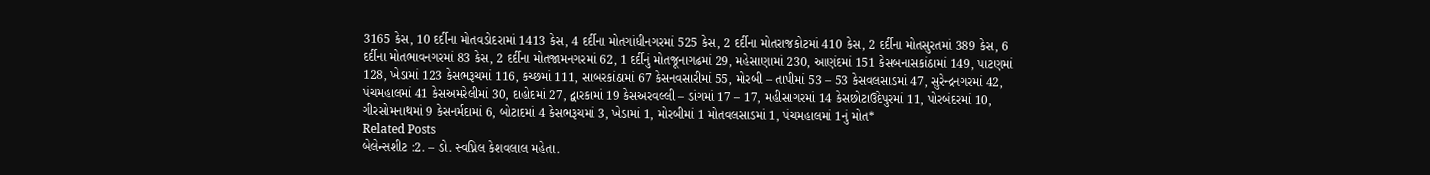3165 કેસ, 10 દર્દીના મોતવડોદરામાં 1413 કેસ, 4 દર્દીના મોતગાંધીનગરમાં 525 કેસ, 2 દર્દીના મોતરાજકોટમાં 410 કેસ, 2 દર્દીના મોતસુરતમાં 389 કેસ, 6 દર્દીના મોતભાવનગરમાં 83 કેસ, 2 દર્દીના મોતજામનગરમાં 62, 1 દર્દીનું મોતજૂનાગઢમાં 29, મહેસાણામાં 230, આણંદમાં 151 કેસબનાસકાંઠામાં 149, પાટણમાં 128, ખેડામાં 123 કેસભરૂચમાં 116, કચ્છમાં 111, સાબરકાંઠામાં 67 કેસનવસારીમાં 55, મોરબી – તાપીમાં 53 – 53 કેસવલસાડમાં 47, સુરેન્દ્રનગરમાં 42, પંચમહાલમાં 41 કેસઅમરેલીમાં 30, દાહોદમાં 27, દ્વારકામાં 19 કેસઅરવલ્લી – ડાંગમાં 17 – 17, મહીસાગરમાં 14 કેસછોટાઉદેપુરમાં 11, પોરબંદરમાં 10, ગીરસોમનાથમાં 9 કેસનર્મદામાં 6, બોટાદમાં 4 કેસભરૂચમાં 3, ખેડામાં 1, મોરબીમાં 1 મોતવલસાડમાં 1, પંચમહાલમાં 1નું મોત*
Related Posts
બેલેન્સશીટ :2. – ડો. સ્વપ્નિલ કેશવલાલ મહેતા.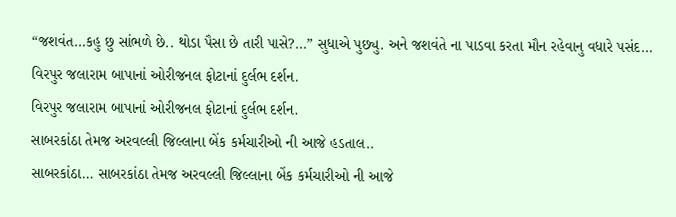“જશવંત…કહુ છુ સાંભળે છે.. થોડા પૈસા છે તારી પાસે?…” સુધાએ પુછ્યુ. અને જશવંતે ના પાડવા કરતા મૌન રહેવાનુ વધારે પસંદ…
વિરપુર જલારામ બાપાનાં ઓરીજનલ ફોટાનાં દુર્લભ દર્શન.
વિરપુર જલારામ બાપાનાં ઓરીજનલ ફોટાનાં દુર્લભ દર્શન.
સાબરકાંઠા તેમજ અરવલ્લી જિલ્લાના બેંક કર્મચારીઓ ની આજે હડતાલ..
સાબરકાંઠા… સાબરકાંઠા તેમજ અરવલ્લી જિલ્લાના બેંક કર્મચારીઓ ની આજે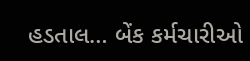હડતાલ… બેંક કર્મચારીઓ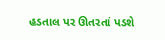હડતાલ પર ઊતરતાં પડશે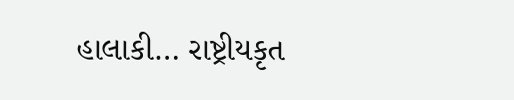હાલાકી… રાષ્ટ્રીયકૃત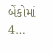બેંકોમાં 4…